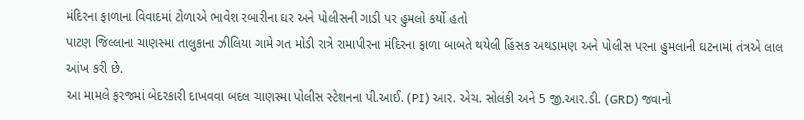મંદિરના ફાળાના વિવાદમાં ટોળાએ ભાવેશ રબારીના ઘર અને પોલીસની ગાડી પર હુમલો કર્યો હતો
પાટણ જિલ્લાના ચાણસ્મા તાલુકાના ઝીલિયા ગામે ગત મોડી રાત્રે રામાપીરના મંદિરના ફાળા બાબતે થયેલી હિંસક અથડામણ અને પોલીસ પરના હુમલાની ઘટનામાં તંત્રએ લાલ આંખ કરી છે.
આ મામલે ફરજમાં બેદરકારી દાખવવા બદલ ચાણસ્મા પોલીસ સ્ટેશનના પી.આઈ. (PI) આર. એચ. સોલંકી અને 5 જી.આર.ડી. (GRD) જવાનો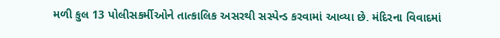મળી કુલ 13 પોલીસકર્મીઓને તાત્કાલિક અસરથી સસ્પેન્ડ કરવામાં આવ્યા છે. મંદિરના વિવાદમાં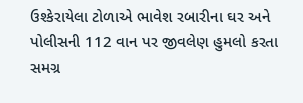ઉશ્કેરાયેલા ટોળાએ ભાવેશ રબારીના ઘર અને પોલીસની 112 વાન પર જીવલેણ હુમલો કરતા સમગ્ર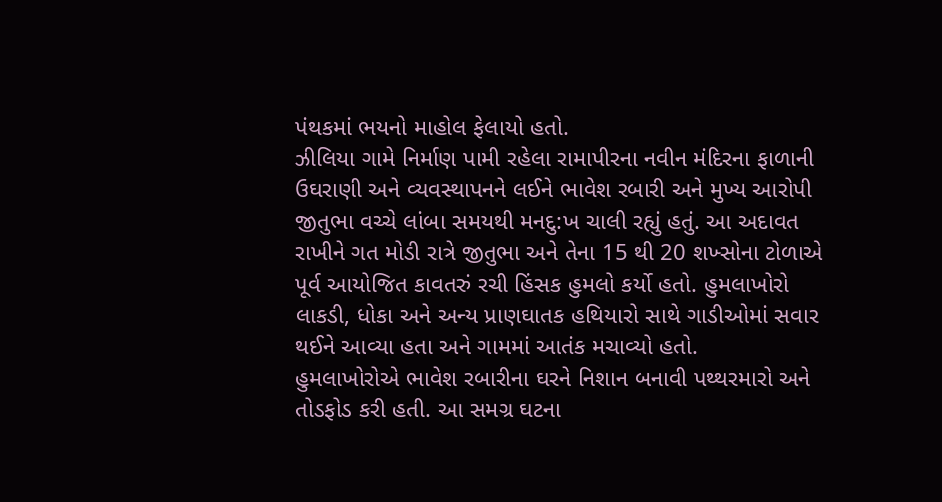પંથકમાં ભયનો માહોલ ફેલાયો હતો.
ઝીલિયા ગામે નિર્માણ પામી રહેલા રામાપીરના નવીન મંદિરના ફાળાની ઉઘરાણી અને વ્યવસ્થાપનને લઈને ભાવેશ રબારી અને મુખ્ય આરોપી જીતુભા વચ્ચે લાંબા સમયથી મનદુ:ખ ચાલી રહ્યું હતું. આ અદાવત રાખીને ગત મોડી રાત્રે જીતુભા અને તેના 15 થી 20 શખ્સોના ટોળાએ પૂર્વ આયોજિત કાવતરું રચી હિંસક હુમલો કર્યો હતો. હુમલાખોરો લાકડી, ધોકા અને અન્ય પ્રાણઘાતક હથિયારો સાથે ગાડીઓમાં સવાર થઈને આવ્યા હતા અને ગામમાં આતંક મચાવ્યો હતો.
હુમલાખોરોએ ભાવેશ રબારીના ઘરને નિશાન બનાવી પથ્થરમારો અને તોડફોડ કરી હતી. આ સમગ્ર ઘટના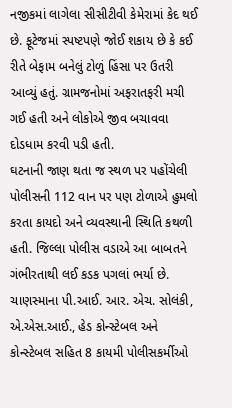નજીકમાં લાગેલા સીસીટીવી કેમેરામાં કેદ થઈ છે. ફૂટેજમાં સ્પષ્ટપણે જોઈ શકાય છે કે કઈ રીતે બેફામ બનેલું ટોળું હિંસા પર ઉતરી આવ્યું હતું. ગ્રામજનોમાં અફરાતફરી મચી ગઈ હતી અને લોકોએ જીવ બચાવવા દોડધામ કરવી પડી હતી.
ઘટનાની જાણ થતા જ સ્થળ પર પહોંચેલી પોલીસની 112 વાન પર પણ ટોળાએ હુમલો કરતા કાયદો અને વ્યવસ્થાની સ્થિતિ કથળી હતી. જિલ્લા પોલીસ વડાએ આ બાબતને ગંભીરતાથી લઈ કડક પગલાં ભર્યા છે. ચાણસ્માના પી.આઈ. આર. એચ. સોલંકી, એ.એસ.આઈ., હેડ કોન્સ્ટેબલ અને કોન્સ્ટેબલ સહિત 8 કાયમી પોલીસકર્મીઓ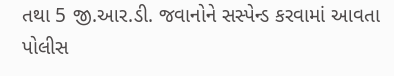તથા 5 જી.આર.ડી. જવાનોને સસ્પેન્ડ કરવામાં આવતા પોલીસ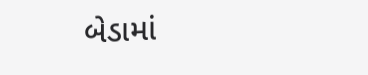બેડામાં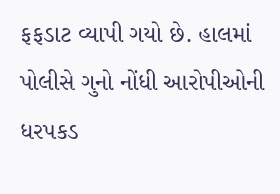ફફડાટ વ્યાપી ગયો છે. હાલમાં પોલીસે ગુનો નોંધી આરોપીઓની ધરપકડ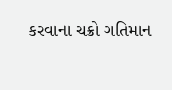કરવાના ચક્રો ગતિમાન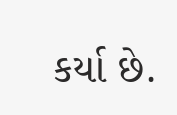કર્યા છે.